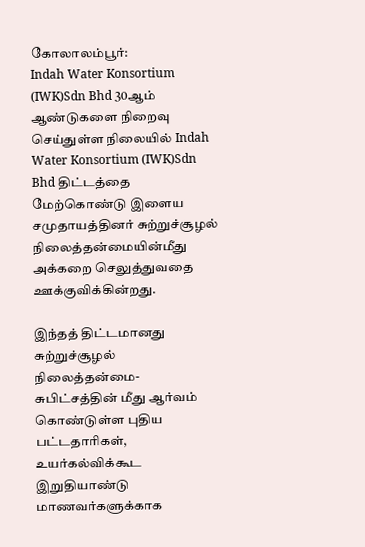கோலாலம்பூர்:
Indah Water Konsortium (IWK)Sdn Bhd 30ஆம் ஆண்டுகளை நிறைவு செய்துள்ள நிலையில் Indah Water Konsortium (IWK)Sdn Bhd திட்டத்தை மேற்கொண்டு இளைய சமுதாயத்தினர் சுற்றுச்சூழல் நிலைத்தன்மையின்மீது அக்கறை செலுத்துவதை ஊக்குவிக்கின்றது.

இந்தத் திட்டமானது சுற்றுச்சூழல் நிலைத்தன்மை- சுபிட்சத்தின் மீது ஆர்வம் கொண்டுள்ள புதிய பட்டதாரிகள், உயர்கல்விக்கூட இறுதியாண்டு மாணவர்களுக்காக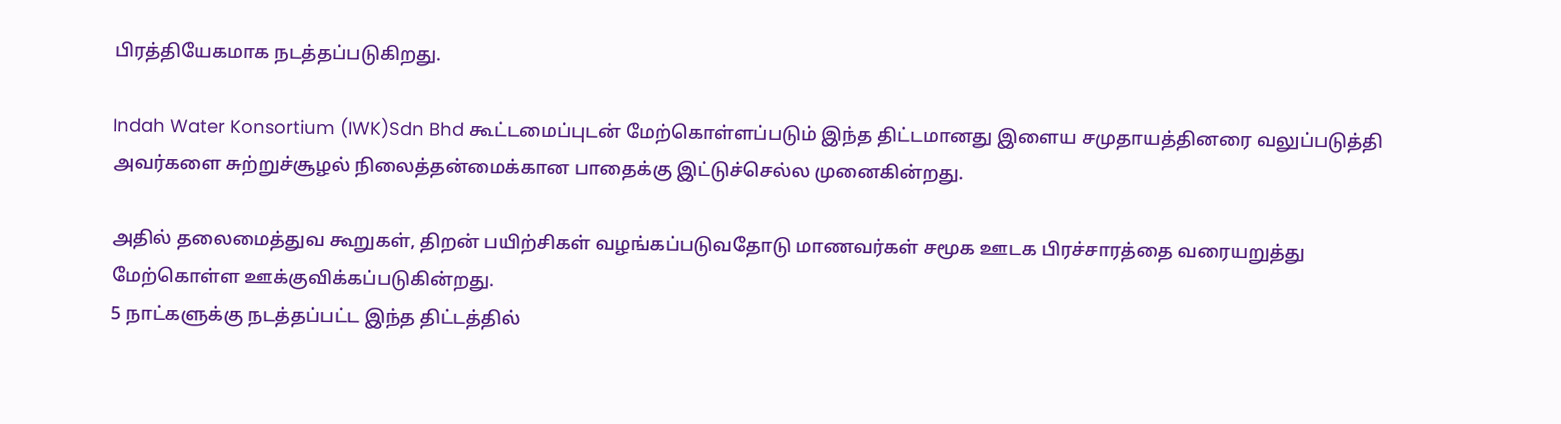பிரத்தியேகமாக நடத்தப்படுகிறது.

Indah Water Konsortium (IWK)Sdn Bhd கூட்டமைப்புடன் மேற்கொள்ளப்படும் இந்த திட்டமானது இளைய சமுதாயத்தினரை வலுப்படுத்தி அவர்களை சுற்றுச்சூழல் நிலைத்தன்மைக்கான பாதைக்கு இட்டுச்செல்ல முனைகின்றது.

அதில் தலைமைத்துவ கூறுகள், திறன் பயிற்சிகள் வழங்கப்படுவதோடு மாணவர்கள் சமூக ஊடக பிரச்சாரத்தை வரையறுத்து மேற்கொள்ள ஊக்குவிக்கப்படுகின்றது.
5 நாட்களுக்கு நடத்தப்பட்ட இந்த திட்டத்தில்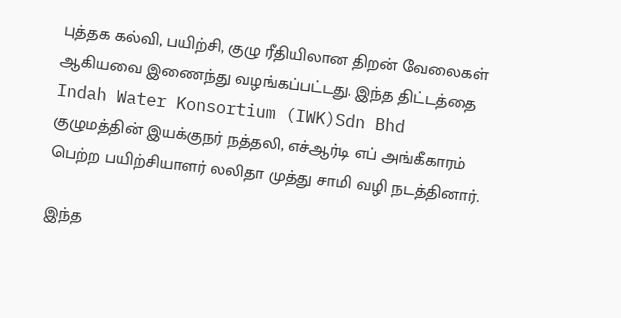புத்தக கல்வி, பயிற்சி, குழு ரீதியிலான திறன் வேலைகள் ஆகியவை இணைந்து வழங்கப்பட்டது. இந்த திட்டத்தை Indah Water Konsortium (IWK)Sdn Bhd குழுமத்தின் இயக்குநர் நத்தலி, எச்ஆர்டி எப் அங்கீகாரம் பெற்ற பயிற்சியாளர் லலிதா முத்து சாமி வழி நடத்தினார்.

இந்த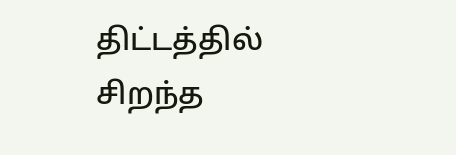திட்டத்தில் சிறந்த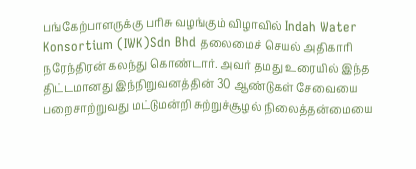பங்கேற்பாளருக்கு பரிசு வழங்கும் விழாவில் Indah Water Konsortium (IWK)Sdn Bhd தலைமைச் செயல் அதிகாரி நரேந்திரன் கலந்து கொண்டார். அவர் தமது உரையில் இந்த திட்டமானது இந்நிறுவனத்தின் 30 ஆண்டுகள் சேவையை பறைசாற்றுவது மட்டுமன்றி சுற்றுச்சூழல் நிலைத்தன்மையை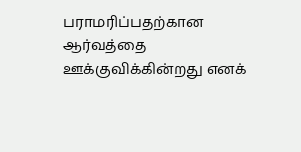பராமரிப்பதற்கான ஆர்வத்தை ஊக்குவிக்கின்றது எனக்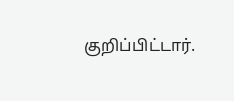குறிப்பிட்டார்.